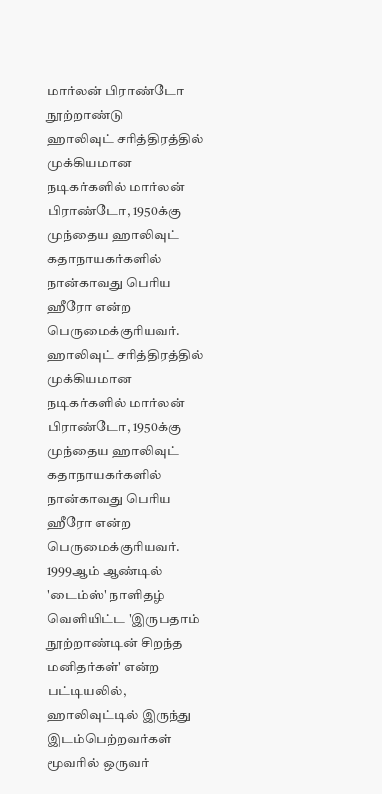மார்லன் பிராண்டோ நூற்றாண்டு
ஹாலிவுட் சரித்திரத்தில் முக்கியமான நடிகர்களில் மார்லன் பிராண்டோ, 1950க்கு முந்தைய ஹாலிவுட் கதாநாயகர்களில் நான்காவது பெரிய ஹீரோ என்ற பெருமைக்குரியவர்.
ஹாலிவுட் சரித்திரத்தில் முக்கியமான நடிகர்களில் மார்லன் பிராண்டோ, 1950க்கு முந்தைய ஹாலிவுட் கதாநாயகர்களில் நான்காவது பெரிய ஹீரோ என்ற பெருமைக்குரியவர்.
1999ஆம் ஆண்டில் 'டைம்ஸ்' நாளிதழ் வெளியிட்ட 'இருபதாம் நூற்றாண்டின் சிறந்த மனிதர்கள்' என்ற பட்டியலில், ஹாலிவுட்டில் இருந்து இடம்பெற்றவர்கள் மூவரில் ஒருவர்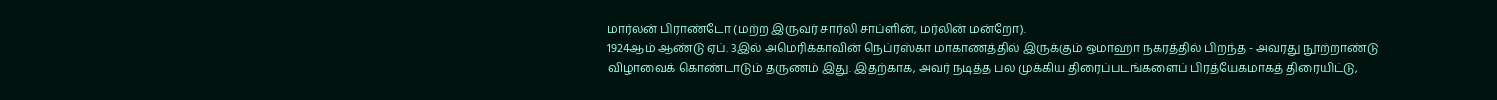மார்லன் பிராண்டோ (மற்ற இருவர் சார்லி சாப்ளின், மர்லின் மன்றோ).
1924ஆம் ஆண்டு ஏப். 3இல் அமெரிக்காவின் நெப்ரஸ்கா மாகாணத்தில் இருக்கும் ஒமாஹா நகரத்தில் பிறந்த - அவரது நூற்றாண்டு விழாவைக் கொண்டாடும் தருணம் இது. இதற்காக, அவர் நடித்த பல முக்கிய திரைப்படங்களைப் பிரத்யேகமாகத் திரையிட்டு,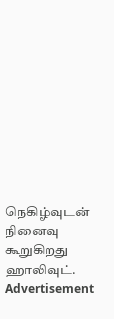நெகிழ்வுடன் நினைவு கூறுகிறது ஹாலிவுட்.
Advertisement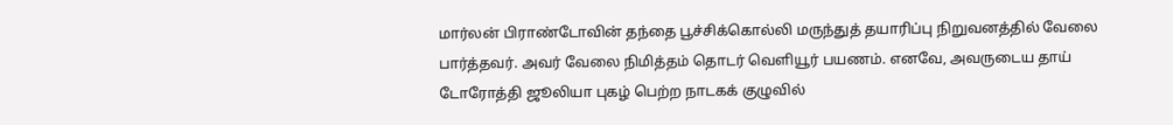மார்லன் பிராண்டோவின் தந்தை பூச்சிக்கொல்லி மருந்துத் தயாரிப்பு நிறுவனத்தில் வேலை பார்த்தவர். அவர் வேலை நிமித்தம் தொடர் வெளியூர் பயணம். எனவே, அவருடைய தாய் டோரோத்தி ஜூலியா புகழ் பெற்ற நாடகக் குழுவில்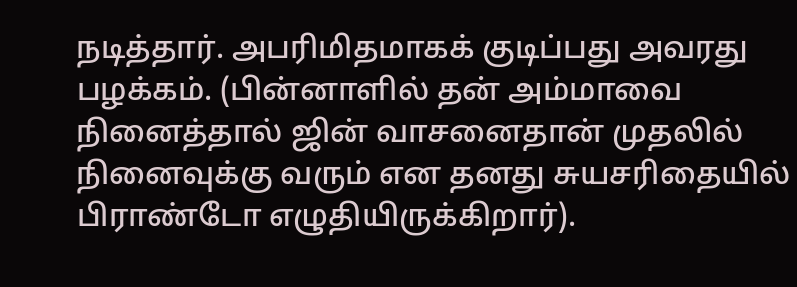நடித்தார். அபரிமிதமாகக் குடிப்பது அவரது பழக்கம். (பின்னாளில் தன் அம்மாவை நினைத்தால் ஜின் வாசனைதான் முதலில் நினைவுக்கு வரும் என தனது சுயசரிதையில் பிராண்டோ எழுதியிருக்கிறார்).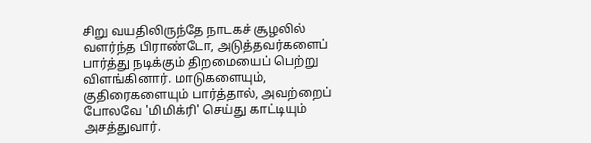சிறு வயதிலிருந்தே நாடகச் சூழலில் வளர்ந்த பிராண்டோ, அடுத்தவர்களைப் பார்த்து நடிக்கும் திறமையைப் பெற்று விளங்கினார். மாடுகளையும், குதிரைகளையும் பார்த்தால், அவற்றைப் போலவே 'மிமிக்ரி' செய்து காட்டியும் அசத்துவார்.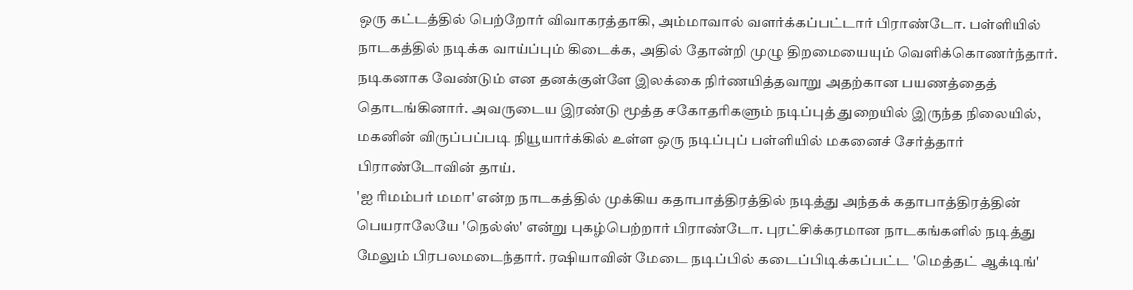ஒரு கட்டத்தில் பெற்றோர் விவாகரத்தாகி, அம்மாவால் வளர்க்கப்பட்டார் பிராண்டோ. பள்ளியில் நாடகத்தில் நடிக்க வாய்ப்பும் கிடைக்க, அதில் தோன்றி முழு திறமையையும் வெளிக்கொணர்ந்தார். நடிகனாக வேண்டும் என தனக்குள்ளே இலக்கை நிர்ணயித்தவாறு அதற்கான பயணத்தைத் தொடங்கினார். அவருடைய இரண்டு மூத்த சகோதரிகளும் நடிப்புத் துறையில் இருந்த நிலையில், மகனின் விருப்பப்படி நியூயார்க்கில் உள்ள ஒரு நடிப்புப் பள்ளியில் மகனைச் சேர்த்தார் பிராண்டோவின் தாய்.
'ஐ ரிமம்பர் மமா' என்ற நாடகத்தில் முக்கிய கதாபாத்திரத்தில் நடித்து அந்தக் கதாபாத்திரத்தின் பெயராலேயே 'நெல்ஸ்' என்று புகழ்பெற்றார் பிராண்டோ. புரட்சிக்கரமான நாடகங்களில் நடித்து மேலும் பிரபலமடைந்தார். ரஷியாவின் மேடை நடிப்பில் கடைப்பிடிக்கப்பட்ட 'மெத்தட் ஆக்டிங்'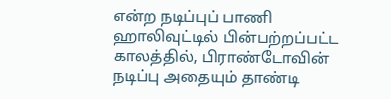என்ற நடிப்புப் பாணி ஹாலிவுட்டில் பின்பற்றப்பட்ட காலத்தில், பிராண்டோவின் நடிப்பு அதையும் தாண்டி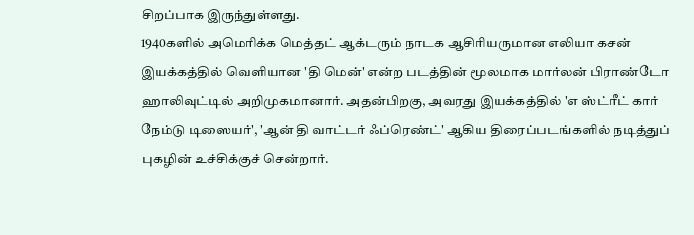சிறப்பாக இருந்துள்ளது.
1940களில் அமெரிக்க மெத்தட் ஆக்டரும் நாடக ஆசிரியருமான எலியா கசன் இயக்கத்தில் வெளியான 'தி மென்' என்ற படத்தின் மூலமாக மார்லன் பிராண்டோ ஹாலிவுட்டில் அறிமுகமானார். அதன்பிறகு, அவரது இயக்கத்தில் 'எ ஸ்ட்ரீட் கார் நேம்டு டிஸையர்', 'ஆன் தி வாட்டர் ஃப்ரெண்ட்' ஆகிய திரைப்படங்களில் நடித்துப் புகழின் உச்சிக்குச் சென்றார்.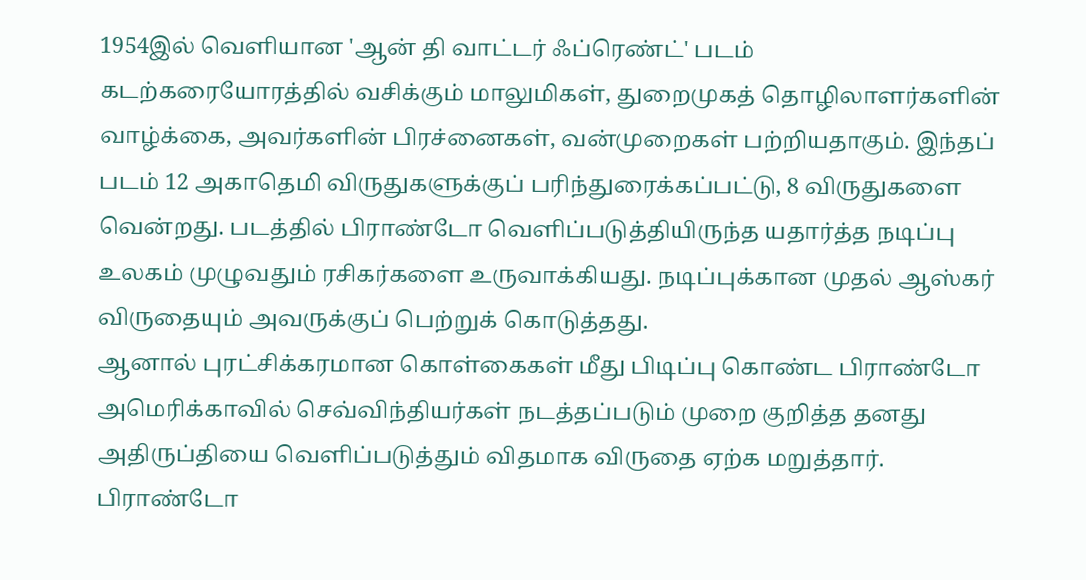1954இல் வெளியான 'ஆன் தி வாட்டர் ஃப்ரெண்ட்' படம் கடற்கரையோரத்தில் வசிக்கும் மாலுமிகள், துறைமுகத் தொழிலாளர்களின் வாழ்க்கை, அவர்களின் பிரச்னைகள், வன்முறைகள் பற்றியதாகும். இந்தப் படம் 12 அகாதெமி விருதுகளுக்குப் பரிந்துரைக்கப்பட்டு, 8 விருதுகளை வென்றது. படத்தில் பிராண்டோ வெளிப்படுத்தியிருந்த யதார்த்த நடிப்பு உலகம் முழுவதும் ரசிகர்களை உருவாக்கியது. நடிப்புக்கான முதல் ஆஸ்கர் விருதையும் அவருக்குப் பெற்றுக் கொடுத்தது.
ஆனால் புரட்சிக்கரமான கொள்கைகள் மீது பிடிப்பு கொண்ட பிராண்டோ அமெரிக்காவில் செவ்விந்தியர்கள் நடத்தப்படும் முறை குறித்த தனது அதிருப்தியை வெளிப்படுத்தும் விதமாக விருதை ஏற்க மறுத்தார்.
பிராண்டோ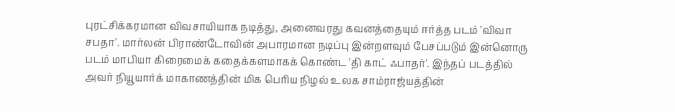புரட்சிக்கரமான விவசாயியாக நடித்து, அனைவரது கவனத்தையும் ஈர்த்த படம் 'விவா சபதா'. மார்லன் பிராண்டோவின் அபாரமான நடிப்பு இன்றளவும் பேசப்படும் இன்னொரு படம் மாபியா கிரைமைக் கதைக்களமாகக் கொண்ட 'தி காட் ஃபாதர்'. இந்தப் படத்தில் அவர் நியூயார்க் மாகாணத்தின் மிக பெரிய நிழல் உலக சாம்ராஜ்யத்தின்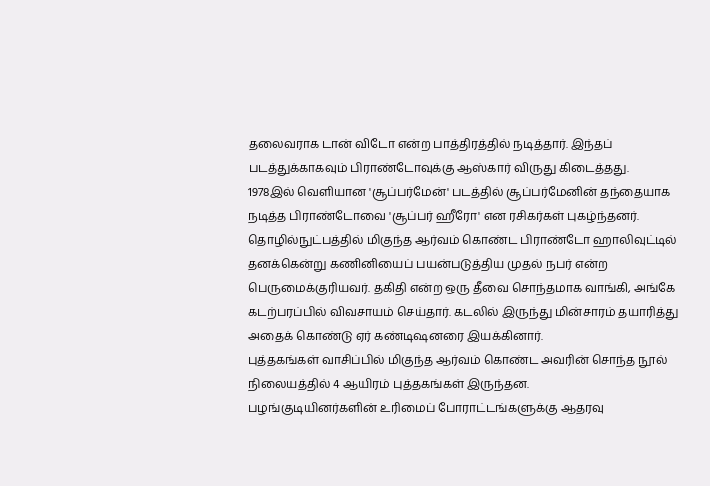தலைவராக டான் விடோ என்ற பாத்திரத்தில் நடித்தார். இந்தப் படத்துக்காகவும் பிராண்டோவுக்கு ஆஸ்கார் விருது கிடைத்தது.
1978இல் வெளியான 'சூப்பர்மேன்' படத்தில் சூப்பர்மேனின் தந்தையாக நடித்த பிராண்டோவை 'சூப்பர் ஹீரோ' என ரசிகர்கள் புகழ்ந்தனர்.
தொழில்நுட்பத்தில் மிகுந்த ஆர்வம் கொண்ட பிராண்டோ ஹாலிவுட்டில் தனக்கென்று கணினியைப் பயன்படுத்திய முதல் நபர் என்ற பெருமைக்குரியவர். தகிதி என்ற ஒரு தீவை சொந்தமாக வாங்கி, அங்கே கடற்பரப்பில் விவசாயம் செய்தார். கடலில் இருந்து மின்சாரம் தயாரித்து அதைக் கொண்டு ஏர் கண்டிஷனரை இயக்கினார்.
புத்தகங்கள் வாசிப்பில் மிகுந்த ஆர்வம் கொண்ட அவரின் சொந்த நூல் நிலையத்தில் 4 ஆயிரம் புத்தகங்கள் இருந்தன.
பழங்குடியினர்களின் உரிமைப் போராட்டங்களுக்கு ஆதரவு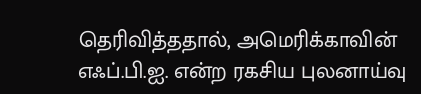தெரிவித்ததால், அமெரிக்காவின் எஃப்.பி.ஐ. என்ற ரகசிய புலனாய்வு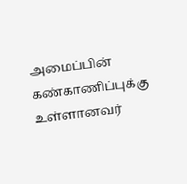அமைப்பின் கண்காணிப்புக்கு உள்ளானவர்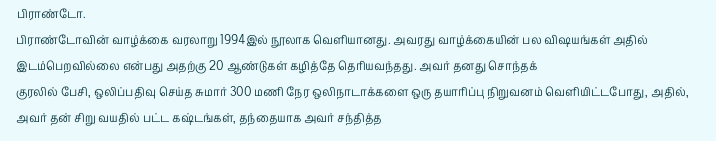பிராண்டோ.
பிராண்டோவின் வாழ்க்கை வரலாறு 1994இல் நூலாக வெளியானது. அவரது வாழ்க்கையின் பல விஷயங்கள் அதில் இடம்பெறவில்லை என்பது அதற்கு 20 ஆண்டுகள் கழித்தே தெரியவந்தது. அவர் தனது சொந்தக்
குரலில் பேசி, ஒலிப்பதிவு செய்த சுமார் 300 மணி நேர ஒலிநாடாக்களை ஒரு தயாரிப்பு நிறுவனம் வெளியிட்டபோது, அதில், அவர் தன் சிறு வயதில் பட்ட கஷ்டங்கள், தந்தையாக அவர் சந்தித்த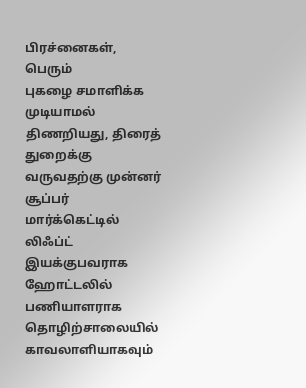பிரச்னைகள், பெரும்
புகழை சமாளிக்க முடியாமல் திணறியது, திரைத் துறைக்கு வருவதற்கு முன்னர் சூப்பர் மார்க்கெட்டில் லிஃப்ட் இயக்குபவராக ஹோட்டலில் பணியாளராக தொழிற்சாலையில் காவலாளியாகவும்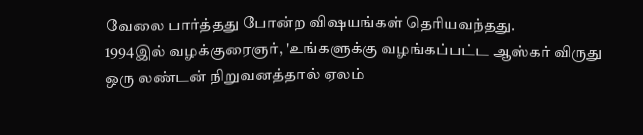வேலை பார்த்தது போன்ற விஷயங்கள் தெரியவந்தது.
1994இல் வழக்குரைஞர், 'உங்களுக்கு வழங்கப்பட்ட ஆஸ்கர் விருது ஒரு லண்டன் நிறுவனத்தால் ஏலம்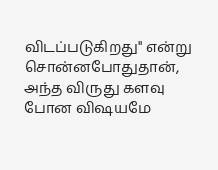விடப்படுகிறது'' என்று சொன்னபோதுதான், அந்த விருது களவு போன விஷயமே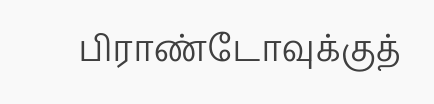பிராண்டோவுக்குத்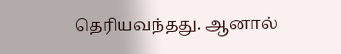தெரியவந்தது. ஆனால்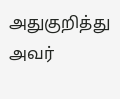அதுகுறித்து அவர்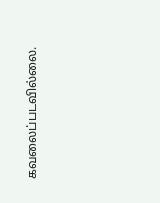கவலைப்படவில்லை.